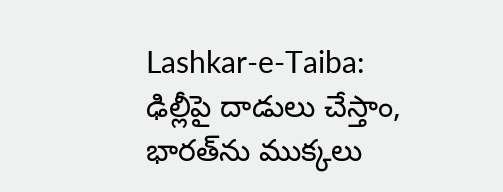Lashkar-e-Taiba: ఢిల్లీపై దాడులు చేస్తాం, భారత్‌ను ముక్కలు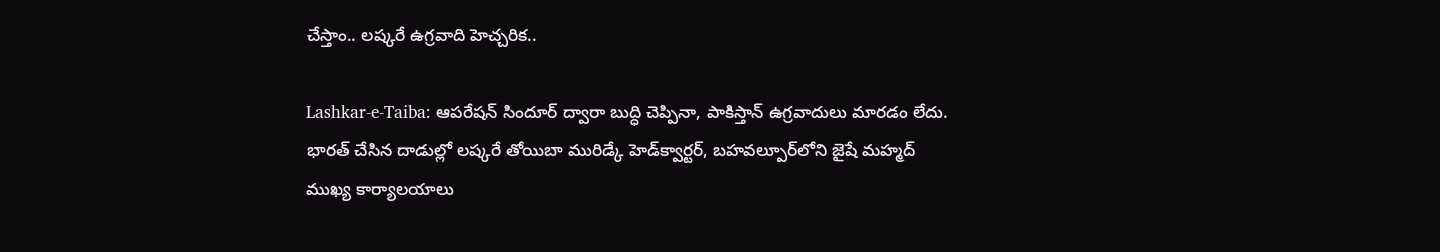చేస్తాం.. లష్కరే ఉగ్రవాది హెచ్చరిక..

Lashkar-e-Taiba: ఆపరేషన్ సిందూర్ ద్వారా బుద్ధి చెప్పినా, పాకిస్తాన్ ఉగ్రవాదులు మారడం లేదు. భారత్ చేసిన దాడుల్లో లష్కరే తోయిబా మురిడ్కే హెడ్‌క్వార్టర్, బహవల్పూర్‌లోని జైషే మహ్మద్ ముఖ్య కార్యాలయాలు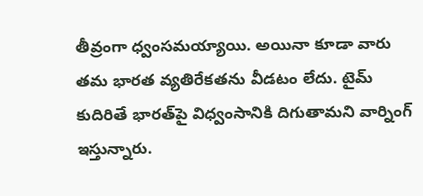తీవ్రంగా ధ్వంసమయ్యాయి. అయినా కూడా వారు తమ భారత వ్యతిరేకతను వీడటం లేదు. టైమ్ కుదిరితే భారత్‌పై విధ్వంసానికి దిగుతామని వార్నింగ్ ఇస్తున్నారు.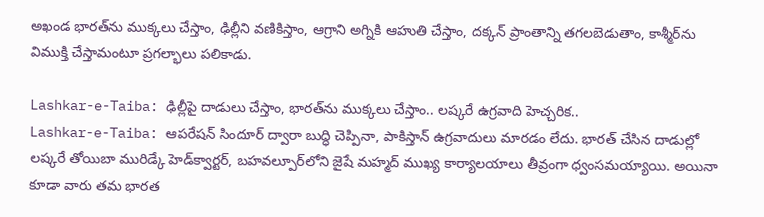అఖండ భారత్‌ను ముక్కలు చేస్తాం, ఢిల్లీని వణికిస్తాం, ఆగ్రాని అగ్నికి ఆహుతి చేస్తాం, దక్కన్ ప్రాంతాన్ని తగలబెడుతాం, కాశ్మీర్‌ను విముక్తి చేస్తామంటూ ప్రగల్భాలు పలికాడు.

Lashkar-e-Taiba: ఢిల్లీపై దాడులు చేస్తాం, భారత్‌ను ముక్కలు చేస్తాం.. లష్కరే ఉగ్రవాది హెచ్చరిక..
Lashkar-e-Taiba: ఆపరేషన్ సిందూర్ ద్వారా బుద్ధి చెప్పినా, పాకిస్తాన్ ఉగ్రవాదులు మారడం లేదు. భారత్ చేసిన దాడుల్లో లష్కరే తోయిబా మురిడ్కే హెడ్‌క్వార్టర్, బహవల్పూర్‌లోని జైషే మహ్మద్ ముఖ్య కార్యాలయాలు తీవ్రంగా ధ్వంసమయ్యాయి. అయినా కూడా వారు తమ భారత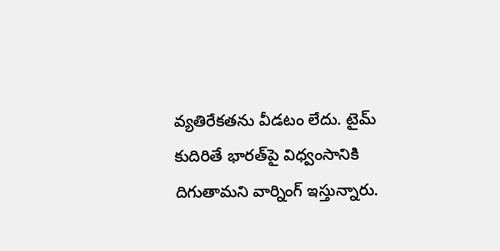వ్యతిరేకతను వీడటం లేదు. టైమ్ కుదిరితే భారత్‌పై విధ్వంసానికి దిగుతామని వార్నింగ్ ఇస్తున్నారు.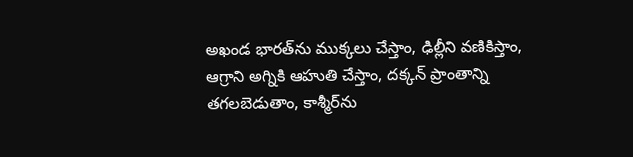అఖండ భారత్‌ను ముక్కలు చేస్తాం, ఢిల్లీని వణికిస్తాం, ఆగ్రాని అగ్నికి ఆహుతి చేస్తాం, దక్కన్ ప్రాంతాన్ని తగలబెడుతాం, కాశ్మీర్‌ను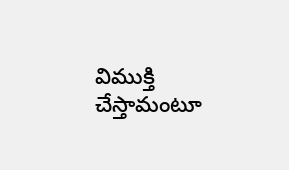విముక్తి చేస్తామంటూ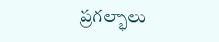ప్రగల్భాలు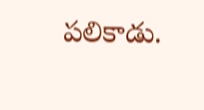పలికాడు.